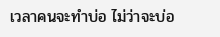เวลาคนจะทำบ่อ ไม่ว่าจะบ่อ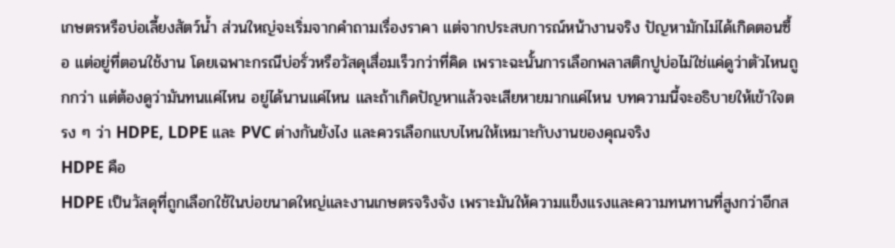เกษตรหรือบ่อเลี้ยงสัตว์น้ำ ส่วนใหญ่จะเริ่มจากคำถามเรื่องราคา แต่จากประสบการณ์หน้างานจริง ปัญหามักไม่ได้เกิดตอนซื้อ แต่อยู่ที่ตอนใช้งาน โดยเฉพาะกรณีบ่อรั่วหรือวัสดุเสื่อมเร็วกว่าที่คิด เพราะฉะนั้นการเลือกพลาสติกปูบ่อไม่ใช่แค่ดูว่าตัวไหนถูกกว่า แต่ต้องดูว่ามันทนแค่ไหน อยู่ได้นานแค่ไหน และถ้าเกิดปัญหาแล้วจะเสียหายมากแค่ไหน บทความนี้จะอธิบายให้เข้าใจตรง ๆ ว่า HDPE, LDPE และ PVC ต่างกันยังไง และควรเลือกแบบไหนให้เหมาะกับงานของคุณจริง
HDPE คือ
HDPE เป็นวัสดุที่ถูกเลือกใช้ในบ่อขนาดใหญ่และงานเกษตรจริงจัง เพราะมันให้ความแข็งแรงและความทนทานที่สูงกว่าอีกส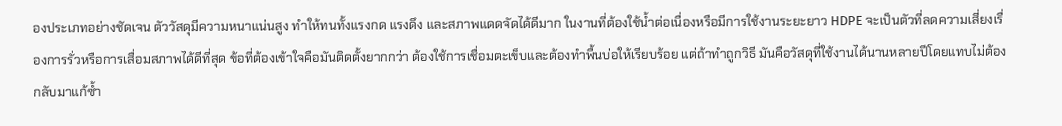องประเภทอย่างชัดเจน ตัววัสดุมีความหนาแน่นสูง ทำให้ทนทั้งแรงกด แรงดึง และสภาพแดดจัดได้ดีมาก ในงานที่ต้องใช้น้ำต่อเนื่องหรือมีการใช้งานระยะยาว HDPE จะเป็นตัวที่ลดความเสี่ยงเรื่องการรั่วหรือการเสื่อมสภาพได้ดีที่สุด ข้อที่ต้องเข้าใจคือมันติดตั้งยากกว่า ต้องใช้การเชื่อมตะเข็บและต้องทำพื้นบ่อให้เรียบร้อย แต่ถ้าทำถูกวิธี มันคือวัสดุที่ใช้งานได้นานหลายปีโดยแทบไม่ต้องกลับมาแก้ซ้ำ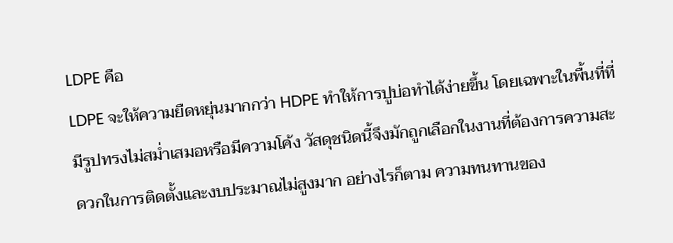LDPE คือ
LDPE จะให้ความยืดหยุ่นมากกว่า HDPE ทำให้การปูบ่อทำได้ง่ายขึ้น โดยเฉพาะในพื้นที่ที่มีรูปทรงไม่สม่ำเสมอหรือมีความโค้ง วัสดุชนิดนี้จึงมักถูกเลือกในงานที่ต้องการความสะดวกในการติดตั้งและงบประมาณไม่สูงมาก อย่างไรก็ตาม ความทนทานของ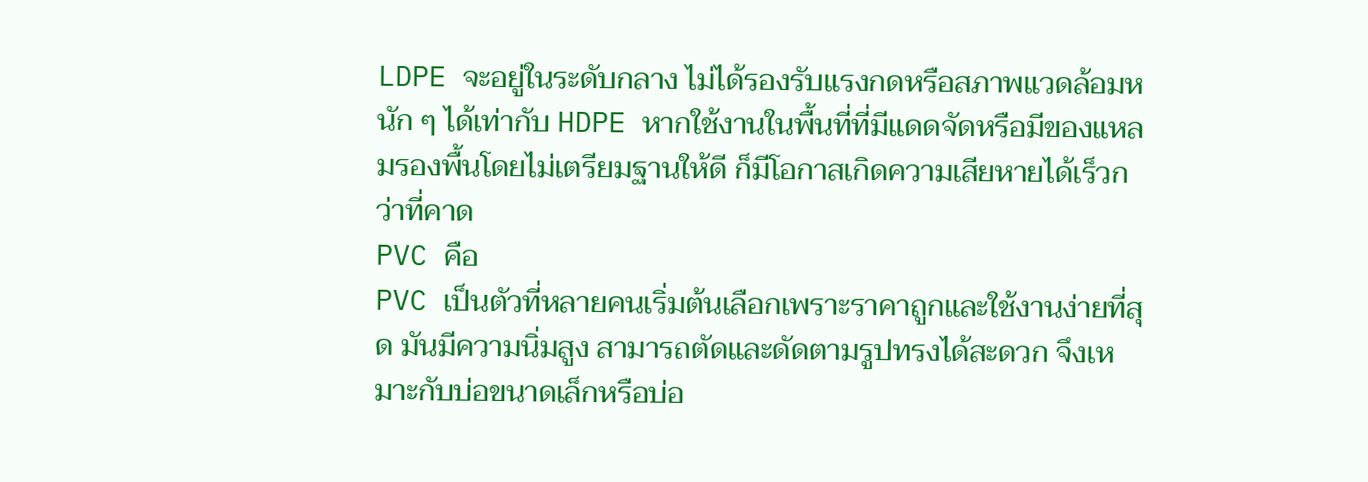LDPE จะอยู่ในระดับกลาง ไม่ได้รองรับแรงกดหรือสภาพแวดล้อมหนัก ๆ ได้เท่ากับ HDPE หากใช้งานในพื้นที่ที่มีแดดจัดหรือมีของแหลมรองพื้นโดยไม่เตรียมฐานให้ดี ก็มีโอกาสเกิดความเสียหายได้เร็วกว่าที่คาด
PVC คือ
PVC เป็นตัวที่หลายคนเริ่มต้นเลือกเพราะราคาถูกและใช้งานง่ายที่สุด มันมีความนิ่มสูง สามารถตัดและดัดตามรูปทรงได้สะดวก จึงเหมาะกับบ่อขนาดเล็กหรือบ่อ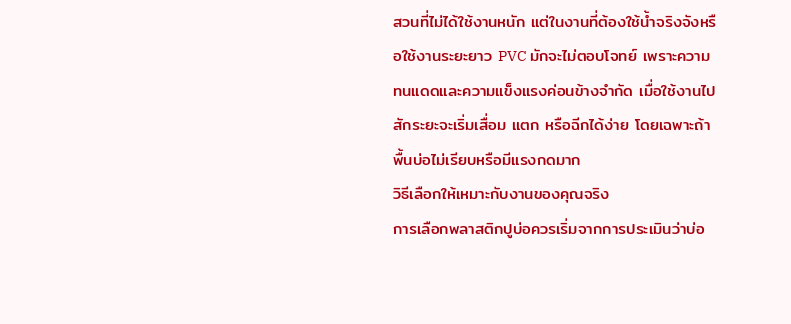สวนที่ไม่ได้ใช้งานหนัก แต่ในงานที่ต้องใช้น้ำจริงจังหรือใช้งานระยะยาว PVC มักจะไม่ตอบโจทย์ เพราะความทนแดดและความแข็งแรงค่อนข้างจำกัด เมื่อใช้งานไปสักระยะจะเริ่มเสื่อม แตก หรือฉีกได้ง่าย โดยเฉพาะถ้าพื้นบ่อไม่เรียบหรือมีแรงกดมาก
วิธีเลือกให้เหมาะกับงานของคุณจริง
การเลือกพลาสติกปูบ่อควรเริ่มจากการประเมินว่าบ่อ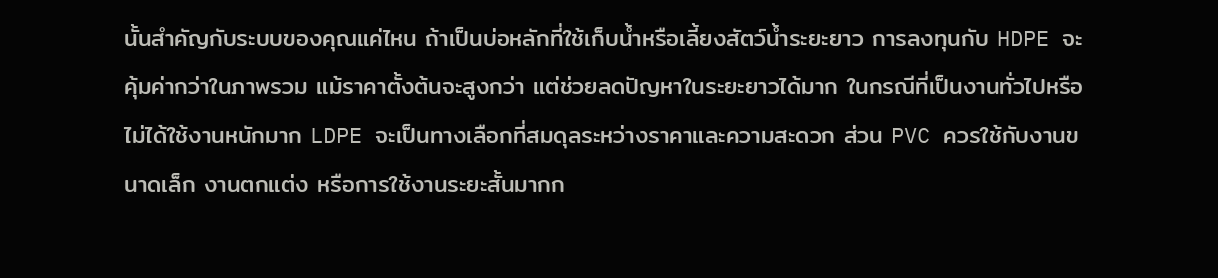นั้นสำคัญกับระบบของคุณแค่ไหน ถ้าเป็นบ่อหลักที่ใช้เก็บน้ำหรือเลี้ยงสัตว์น้ำระยะยาว การลงทุนกับ HDPE จะคุ้มค่ากว่าในภาพรวม แม้ราคาตั้งต้นจะสูงกว่า แต่ช่วยลดปัญหาในระยะยาวได้มาก ในกรณีที่เป็นงานทั่วไปหรือไม่ได้ใช้งานหนักมาก LDPE จะเป็นทางเลือกที่สมดุลระหว่างราคาและความสะดวก ส่วน PVC ควรใช้กับงานขนาดเล็ก งานตกแต่ง หรือการใช้งานระยะสั้นมากก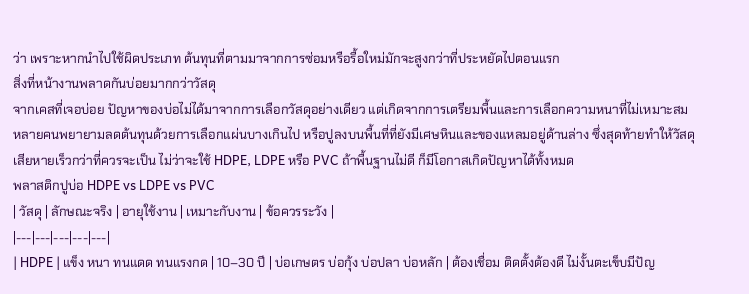ว่า เพราะหากนำไปใช้ผิดประเภท ต้นทุนที่ตามมาจากการซ่อมหรือรื้อใหม่มักจะสูงกว่าที่ประหยัดไปตอนแรก
สิ่งที่หน้างานพลาดกันบ่อยมากกว่าวัสดุ
จากเคสที่เจอบ่อย ปัญหาของบ่อไม่ได้มาจากการเลือกวัสดุอย่างเดียว แต่เกิดจากการเตรียมพื้นและการเลือกความหนาที่ไม่เหมาะสม หลายคนพยายามลดต้นทุนด้วยการเลือกแผ่นบางเกินไป หรือปูลงบนพื้นที่ที่ยังมีเศษหินและของแหลมอยู่ด้านล่าง ซึ่งสุดท้ายทำให้วัสดุเสียหายเร็วกว่าที่ควรจะเป็น ไม่ว่าจะใช้ HDPE, LDPE หรือ PVC ถ้าพื้นฐานไม่ดี ก็มีโอกาสเกิดปัญหาได้ทั้งหมด
พลาสติกปูบ่อ HDPE vs LDPE vs PVC
| วัสดุ | ลักษณะจริง | อายุใช้งาน | เหมาะกับงาน | ข้อควรระวัง |
|---|---|---|---|---|
| HDPE | แข็ง หนา ทนแดด ทนแรงกด | 10–30 ปี | บ่อเกษตร บ่อกุ้ง บ่อปลา บ่อหลัก | ต้องเชื่อม ติดตั้งต้องดี ไม่งั้นตะเข็บมีปัญ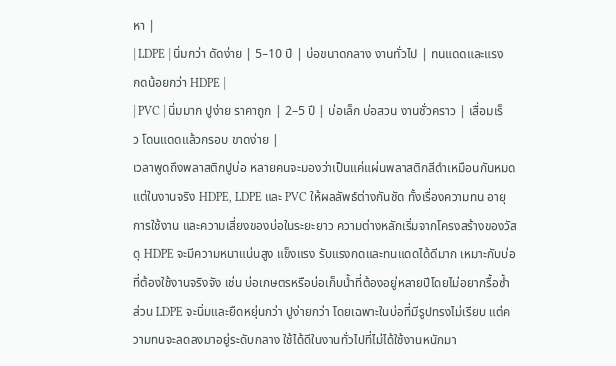หา |
| LDPE | นิ่มกว่า ดัดง่าย | 5–10 ปี | บ่อขนาดกลาง งานทั่วไป | ทนแดดและแรงกดน้อยกว่า HDPE |
| PVC | นิ่มมาก ปูง่าย ราคาถูก | 2–5 ปี | บ่อเล็ก บ่อสวน งานชั่วคราว | เสื่อมเร็ว โดนแดดแล้วกรอบ ขาดง่าย |
เวลาพูดถึงพลาสติกปูบ่อ หลายคนจะมองว่าเป็นแค่แผ่นพลาสติกสีดำเหมือนกันหมด แต่ในงานจริง HDPE, LDPE และ PVC ให้ผลลัพธ์ต่างกันชัด ทั้งเรื่องความทน อายุการใช้งาน และความเสี่ยงของบ่อในระยะยาว ความต่างหลักเริ่มจากโครงสร้างของวัสดุ HDPE จะมีความหนาแน่นสูง แข็งแรง รับแรงกดและทนแดดได้ดีมาก เหมาะกับบ่อที่ต้องใช้งานจริงจัง เช่น บ่อเกษตรหรือบ่อเก็บน้ำที่ต้องอยู่หลายปีโดยไม่อยากรื้อซ้ำ ส่วน LDPE จะนิ่มและยืดหยุ่นกว่า ปูง่ายกว่า โดยเฉพาะในบ่อที่มีรูปทรงไม่เรียบ แต่ความทนจะลดลงมาอยู่ระดับกลาง ใช้ได้ดีในงานทั่วไปที่ไม่ได้ใช้งานหนักมา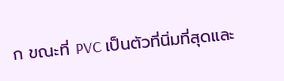ก ขณะที่ PVC เป็นตัวที่นิ่มที่สุดและ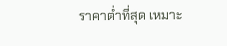ราคาต่ำที่สุด เหมาะ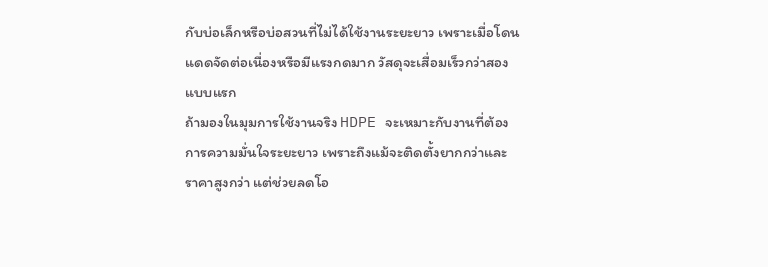กับบ่อเล็กหรือบ่อสวนที่ไม่ได้ใช้งานระยะยาว เพราะเมื่อโดนแดดจัดต่อเนื่องหรือมีแรงกดมาก วัสดุจะเสื่อมเร็วกว่าสองแบบแรก
ถ้ามองในมุมการใช้งานจริง HDPE จะเหมาะกับงานที่ต้องการความมั่นใจระยะยาว เพราะถึงแม้จะติดตั้งยากกว่าและราคาสูงกว่า แต่ช่วยลดโอ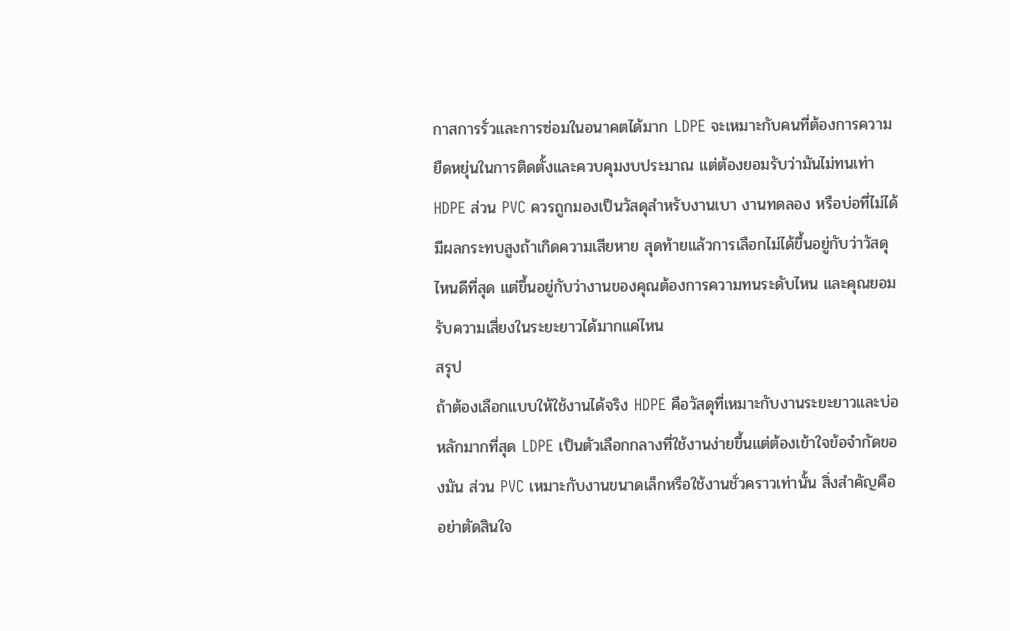กาสการรั่วและการซ่อมในอนาคตได้มาก LDPE จะเหมาะกับคนที่ต้องการความยืดหยุ่นในการติดตั้งและควบคุมงบประมาณ แต่ต้องยอมรับว่ามันไม่ทนเท่า HDPE ส่วน PVC ควรถูกมองเป็นวัสดุสำหรับงานเบา งานทดลอง หรือบ่อที่ไม่ได้มีผลกระทบสูงถ้าเกิดความเสียหาย สุดท้ายแล้วการเลือกไม่ได้ขึ้นอยู่กับว่าวัสดุไหนดีที่สุด แต่ขึ้นอยู่กับว่างานของคุณต้องการความทนระดับไหน และคุณยอมรับความเสี่ยงในระยะยาวได้มากแค่ไหน
สรุป
ถ้าต้องเลือกแบบให้ใช้งานได้จริง HDPE คือวัสดุที่เหมาะกับงานระยะยาวและบ่อหลักมากที่สุด LDPE เป็นตัวเลือกกลางที่ใช้งานง่ายขึ้นแต่ต้องเข้าใจข้อจำกัดของมัน ส่วน PVC เหมาะกับงานขนาดเล็กหรือใช้งานชั่วคราวเท่านั้น สิ่งสำคัญคืออย่าตัดสินใจ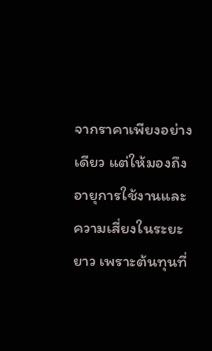จากราคาเพียงอย่างเดียว แต่ให้มองถึงอายุการใช้งานและความเสี่ยงในระยะยาว เพราะต้นทุนที่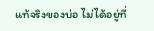แท้จริงของบ่อ ไม่ได้อยู่ที่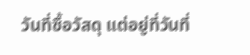วันที่ซื้อวัสดุ แต่อยู่ที่วันที่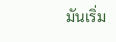มันเริ่ม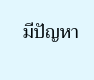มีปัญหา